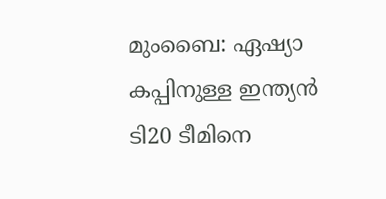മുംബൈ: ഏഷ്യാ കപ്പിനുള്ള ഇന്ത്യന്‍ ടി20 ടീമിനെ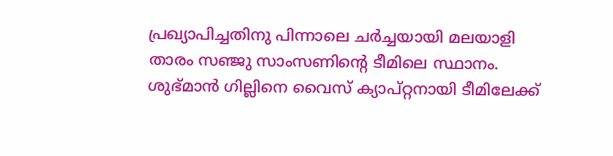പ്രഖ്യാപിച്ചതിനു പിന്നാലെ ചര്‍ച്ചയായി മലയാളി താരം സഞ്ജു സാംസണിന്റെ ടീമിലെ സ്ഥാനം. ശുഭ്മാന്‍ ഗില്ലിനെ വൈസ് ക്യാപ്റ്റനായി ടീമിലേക്ക്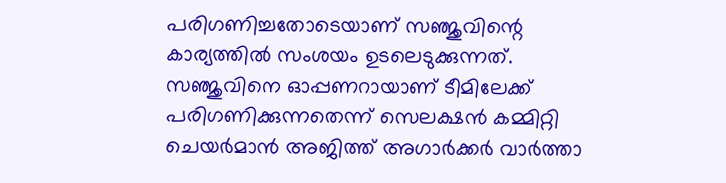പരിഗണിച്ചതോടെയാണ് സഞ്ജുവിന്റെ കാര്യത്തില്‍ സംശയം ഉടലെടുക്കുന്നത്. സഞ്ജുവിനെ ഓപ്പണറായാണ് ടീമിലേക്ക് പരിഗണിക്കുന്നതെന്ന് സെലക്ഷന്‍ കമ്മിറ്റി ചെയര്‍മാന്‍ അജിത്ത് അഗാര്‍ക്കര്‍ വാര്‍ത്താ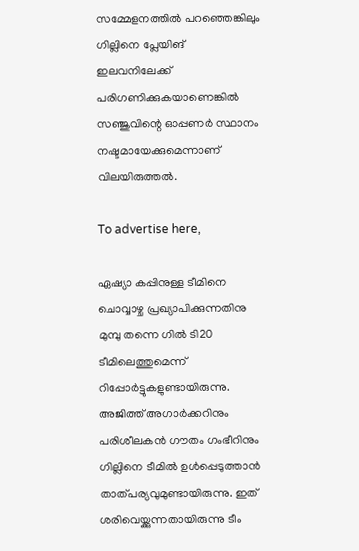സമ്മേളനത്തില്‍ പറഞ്ഞെങ്കിലും ഗില്ലിനെ പ്ലേയിങ് ഇലവനിലേക്ക് പരിഗണിക്കുകയാണെങ്കില്‍ സഞ്ജുവിന്റെ ഓപ്പണര്‍ സ്ഥാനം നഷ്ടമായേക്കുമെന്നാണ് വിലയിരുത്തല്‍.

To advertise here,

ഏഷ്യാ കപ്പിനുള്ള ടീമിനെ ചൊവ്വാഴ്ച പ്രഖ്യാപിക്കുന്നതിനു മുമ്പു തന്നെ ഗില്‍ ടി20 ടീമിലെത്തുമെന്ന് റിപ്പോര്‍ട്ടുകളുണ്ടായിരുന്നു. അജിത്ത് അഗാര്‍ക്കറിനും പരിശീലകന്‍ ഗൗതം ഗംഭീറിനും ഗില്ലിനെ ടീമില്‍ ഉള്‍പ്പെടുത്താന്‍ താത്പര്യവുമുണ്ടായിരുന്നു. ഇത് ശരിവെയ്ക്കുന്നതായിരുന്നു ടീം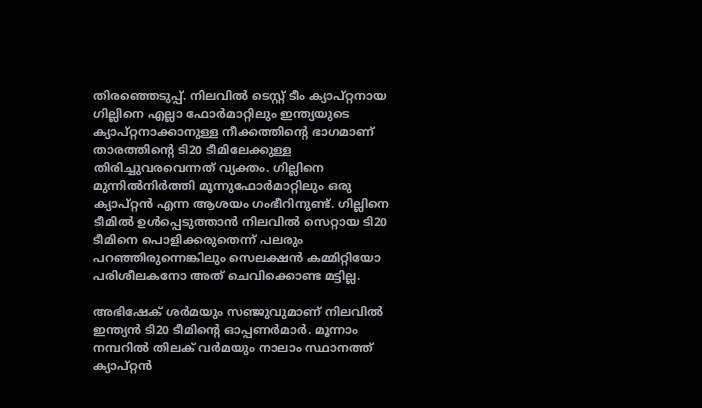തിരഞ്ഞെടുപ്പ്. നിലവില്‍ ടെസ്റ്റ് ടീം ക്യാപ്റ്റനായ ഗില്ലിനെ എല്ലാ ഫോര്‍മാറ്റിലും ഇന്ത്യയുടെ ക്യാപ്റ്റനാക്കാനുള്ള നീക്കത്തിന്റെ ഭാഗമാണ് താരത്തിന്റെ ടി20 ടീമിലേക്കുള്ള തിരിച്ചുവരവെന്നത് വ്യക്തം. ഗില്ലിനെ മുന്നില്‍നിര്‍ത്തി മൂന്നുഫോര്‍മാറ്റിലും ഒരു ക്യാപ്റ്റന്‍ എന്ന ആശയം ഗംഭീറിനുണ്ട്. ഗില്ലിനെ ടീമില്‍ ഉള്‍പ്പെടുത്താന്‍ നിലവില്‍ സെറ്റായ ടി20 ടീമിനെ പൊളിക്കരുതെന്ന് പലരും പറഞ്ഞിരുന്നെങ്കിലും സെലക്ഷന്‍ കമ്മിറ്റിയോ പരിശീലകനോ അത് ചെവിക്കൊണ്ട മട്ടില്ല.

അഭിഷേക് ശര്‍മയും സഞ്ജുവുമാണ് നിലവില്‍ ഇന്ത്യന്‍ ടി20 ടീമിന്റെ ഓപ്പണര്‍മാര്‍. മൂന്നാം നമ്പറില്‍ തിലക് വര്‍മയും നാലാം സ്ഥാനത്ത് ക്യാപ്റ്റന്‍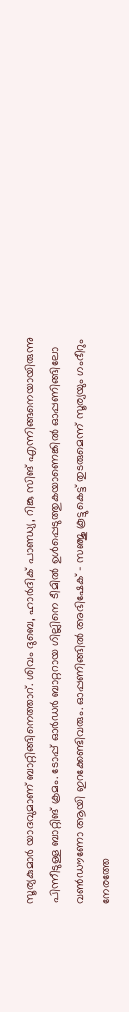സൂര്യകുമാര്‍ യാദവുമാണ് ബാറ്റിങ്ങിനെത്താറ്. ശിവം ദുബെ, ഹാര്‍ദിക് പാണ്ഡ്യ, റിങ്കു സിങ് എന്നിങ്ങനെയായിരുന്നു പിന്നീടുള്ള ബാറ്റിങ് ക്രമം. ടോപ്പ് ഓര്‍ഡര്‍ ബാറ്ററായ ഗില്ലിനെ ടീമില്‍ ഉള്‍പ്പെടുത്തുകയാണെങ്കില്‍ ഓപ്പണിങ്ങിലോ വണ്‍ഡൗണോ ആയി ഇറക്കേണ്ടിവരും. ഓപ്പണിങ്ങില്‍ അഭിഷേക് - സഞ്ജു കൂട്ടുകെട്ട് തുടരുമെന്ന് സൂര്യയും ഗംഭീറും നേരത്തേ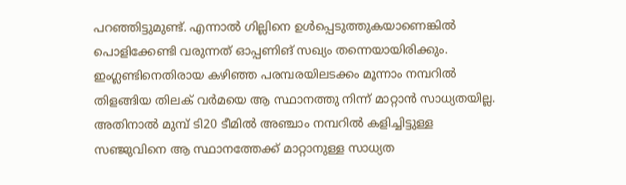പറഞ്ഞിട്ടുമുണ്ട്. എന്നാല്‍ ഗില്ലിനെ ഉള്‍പ്പെടുത്തുകയാണെങ്കില്‍ പൊളിക്കേണ്ടി വരുന്നത് ഓപ്പണിങ് സഖ്യം തന്നെയായിരിക്കും. ഇംഗ്ലണ്ടിനെതിരായ കഴിഞ്ഞ പരമ്പരയിലടക്കം മൂന്നാം നമ്പറില്‍ തിളങ്ങിയ തിലക് വര്‍മയെ ആ സ്ഥാനത്തു നിന്ന് മാറ്റാന്‍ സാധ്യതയില്ല. അതിനാല്‍ മുമ്പ് ടി20 ടീമില്‍ അഞ്ചാം നമ്പറില്‍ കളിച്ചിട്ടുള്ള സഞ്ജുവിനെ ആ സ്ഥാനത്തേക്ക് മാറ്റാനുള്ള സാധ്യത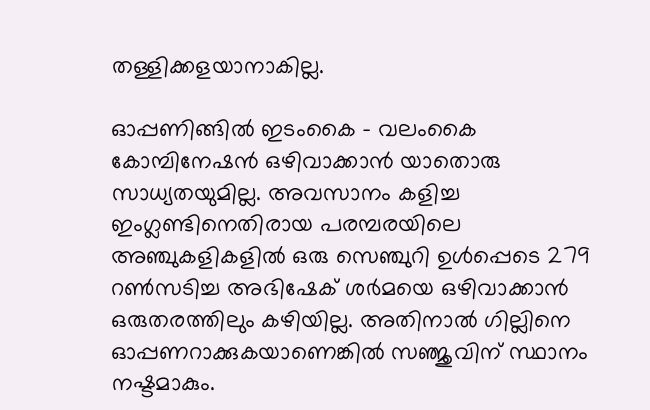തള്ളിക്കളയാനാകില്ല.

ഓപ്പണിങ്ങില്‍ ഇടംകൈ - വലംകൈ കോമ്പിനേഷന്‍ ഒഴിവാക്കാന്‍ യാതൊരു സാധ്യതയുമില്ല. അവസാനം കളിച്ച ഇംഗ്ലണ്ടിനെതിരായ പരമ്പരയിലെ അഞ്ചുകളികളില്‍ ഒരു സെഞ്ചുറി ഉള്‍പ്പെടെ 279 റണ്‍സടിച്ച അഭിഷേക് ശര്‍മയെ ഒഴിവാക്കാന്‍ ഒരുതരത്തിലും കഴിയില്ല. അതിനാല്‍ ഗില്ലിനെ ഓപ്പണറാക്കുകയാണെങ്കില്‍ സഞ്ജുവിന് സ്ഥാനം നഷ്ടമാകും.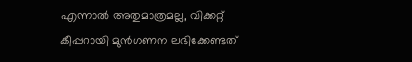എന്നാല്‍ അതുമാത്രമല്ല, വിക്കറ്റ് കീപ്പറായി മുന്‍ഗണന ലഭിക്കേണ്ടത്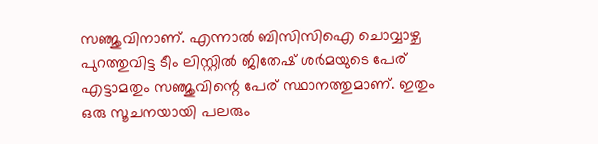സഞ്ജുവിനാണ്. എന്നാല്‍ ബിസിസിഐ ചൊവ്വാഴ്ച പുറത്തുവിട്ട ടീം ലിസ്റ്റില്‍ ജിതേഷ് ശര്‍മയുടെ പേര് എട്ടാമതും സഞ്ജുവിന്റെ പേര് സ്ഥാനത്തുമാണ്. ഇതും ഒരു സൂചനയായി പലരും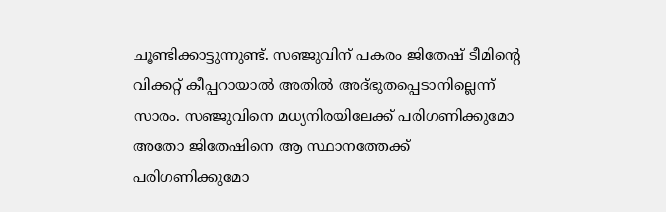ചൂണ്ടിക്കാട്ടുന്നുണ്ട്. സഞ്ജുവിന് പകരം ജിതേഷ് ടീമിന്റെ വിക്കറ്റ് കീപ്പറായാല്‍ അതില്‍ അദ്ഭുതപ്പെടാനില്ലെന്ന് സാരം. സഞ്ജുവിനെ മധ്യനിരയിലേക്ക് പരിഗണിക്കുമോ അതോ ജിതേഷിനെ ആ സ്ഥാനത്തേക്ക് പരിഗണിക്കുമോ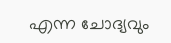എന്ന ചോദ്യവും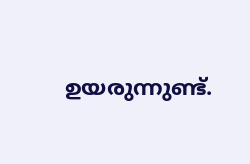ഉയരുന്നുണ്ട്.